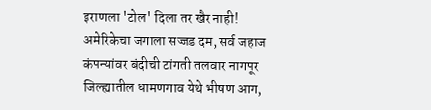इराणला 'टोल' दिला तर खैर नाही! अमेरिकेचा जगाला सज्जड दम, सर्व जहाज कंपन्यांवर बंदीची टांगती तलवार नागपूर जिल्ह्यातील धामणगाव येथे भीषण आग,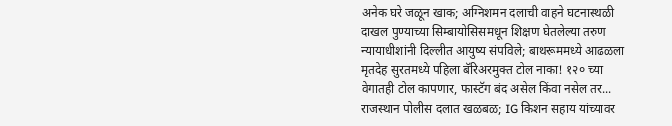अनेक घरे जळून खाक; अग्निशमन दलाची वाहने घटनास्थळी दाखल पुण्याच्या सिम्बायोसिसमधून शिक्षण घेतलेल्या तरुण न्यायाधीशांनी दिल्लीत आयुष्य संपविले; बाथरूममध्ये आढळला मृतदेह सुरतमध्ये पहिला बॅरिअरमुक्त टोल नाका! १२० च्या वेगातही टोल कापणार, फास्टॅग बंद असेल किंवा नसेल तर... राजस्थान पोलीस दलात खळबळ; IG किशन सहाय यांच्यावर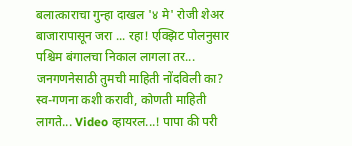बलात्काराचा गुन्हा दाखल '४ मे' रोजी शेअर बाजारापासून जरा ... रहा! एक्झिट पोलनुसार पश्चिम बंगालचा निकाल लागला तर... जनगणनेसाठी तुमची माहिती नोंदविली का? स्व-गणना कशी करावी, कोणती माहिती लागते... Video व्हायरल...! पापा की परी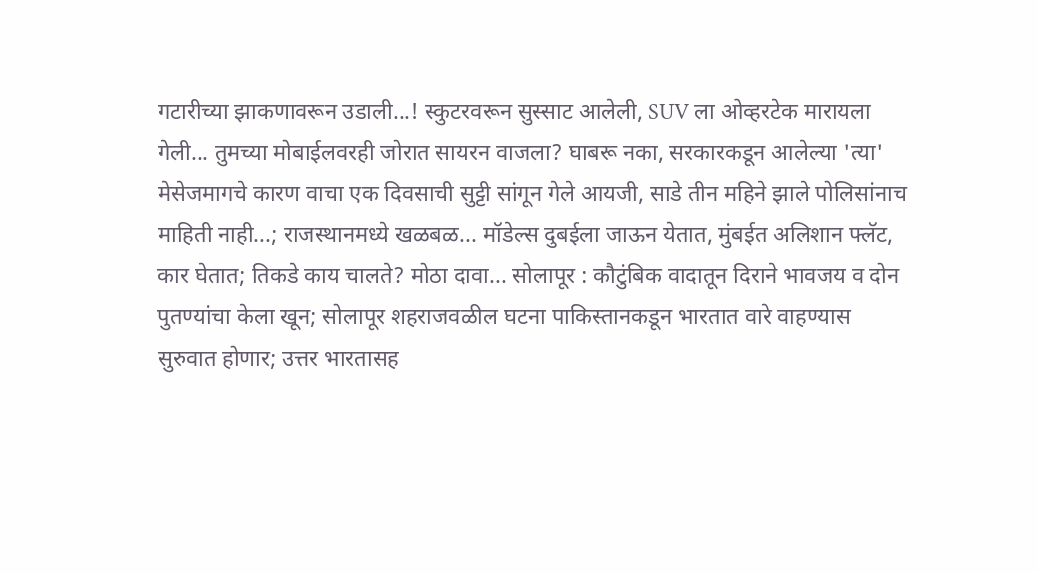गटारीच्या झाकणावरून उडाली...! स्कुटरवरून सुस्साट आलेली, SUV ला ओव्हरटेक मारायला गेली... तुमच्या मोबाईलवरही जोरात सायरन वाजला? घाबरू नका, सरकारकडून आलेल्या 'त्या' मेसेजमागचे कारण वाचा एक दिवसाची सुट्टी सांगून गेले आयजी, साडे तीन महिने झाले पोलिसांनाच माहिती नाही...; राजस्थानमध्ये खळबळ... मॉडेल्स दुबईला जाऊन येतात, मुंबईत अलिशान फ्लॅट, कार घेतात; तिकडे काय चालते? मोठा दावा... सोलापूर : कौटुंबिक वादातून दिराने भावजय व दोन पुतण्यांचा केला खून; सोलापूर शहराजवळील घटना पाकिस्तानकडून भारतात वारे वाहण्यास सुरुवात होणार; उत्तर भारतासह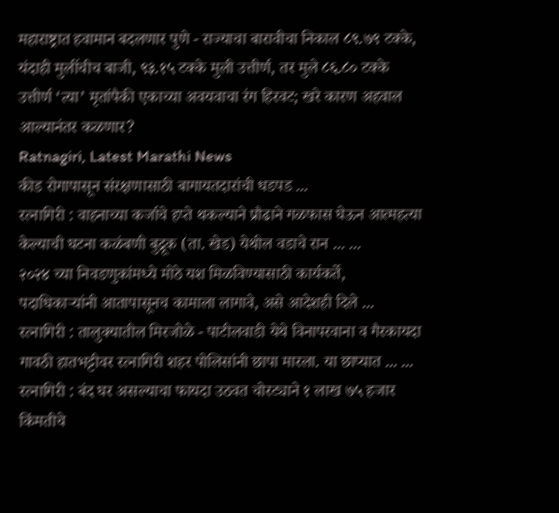महाराष्ट्रात हवामान बदलणार पुणे - राज्याचा बारावीचा निकाल ८९.७९ टक्के, यंदाही मुलींचीच बाजी, ९३.१५ टक्के मुली उत्तीर्ण, तर मुले ८६.८० टक्के उत्तीर्ण ‘त्या’ मृतांपैकी एकाच्या अवयवाचा रंग हिरवट; खरे कारण अहवाल आल्यानंतर कळणार?
Ratnagiri, Latest Marathi News
कीड रोगापासून संरक्षणासाठी बागायतदारांची धडपड ...
रत्नागिरी : वाहनाच्या कर्जाचे हप्ते थकल्याने प्रौढाने गळफास घेऊन आत्महत्या केल्याची घटना कळंबणी बुद्रूक (ता. खेड) येथील वडाचे रान ... ...
२०२४ च्या निवडणुकांमध्ये मोठे यश मिळविण्यासाठी कार्यकर्ते, पदाधिकाऱ्यांनी आतापासूनच कामाला लागावे, असे आदेशही दिले ...
रत्नागिरी : तालुक्यातील मिरजोळे - पाटीलवाडी येथे विनापरवाना व गैरकायदा गावठी हातभट्टीवर रत्नागिरी शहर पोलिसांनी छापा मारला. या छाप्यात ... ...
रत्नागिरी : बंद घर असल्याचा फायदा उठवत चोरट्याने १ लाख ७५ हजार किंमतीचे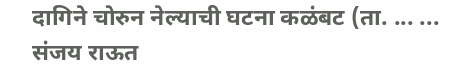दागिने चोरुन नेल्याची घटना कळंबट (ता. ... ...
संजय राऊत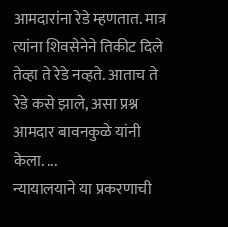आमदारांना रेडे म्हणतात. मात्र त्यांना शिवसेनेने तिकीट दिले तेव्हा ते रेडे नव्हते. आताच ते रेडे कसे झाले, असा प्रश्न आमदार बावनकुळे यांनी केला. ...
न्यायालयाने या प्रकरणाची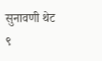सुनावणी थेट ९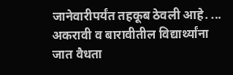जानेवारीपर्यंत तहकूब ठेवली आहे. ...
अकरावी व बारावीतील विद्यार्थ्यांना जात वैधता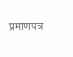प्रमाणपत्र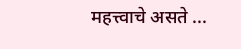महत्त्वाचे असते ...